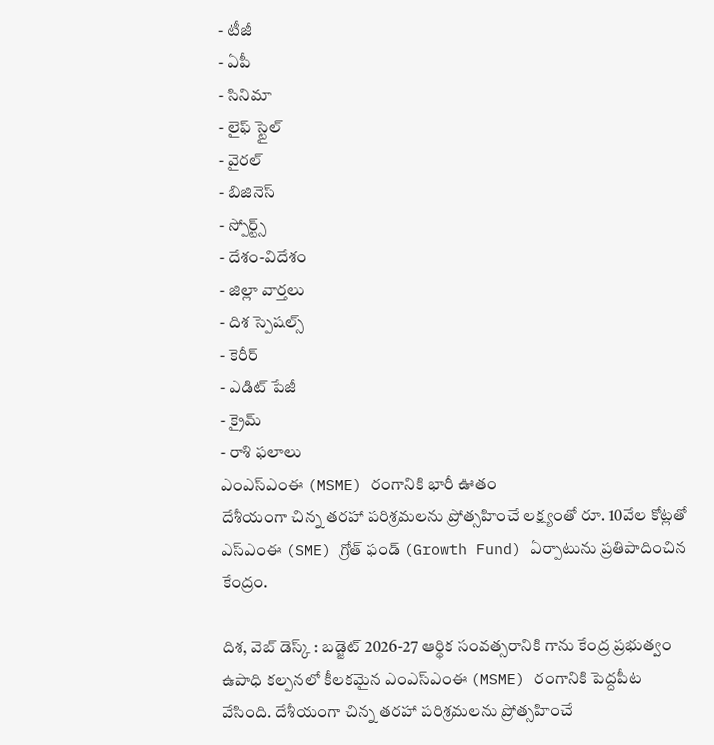- టీజీ
- ఏపీ
- సినిమా
- లైఫ్ స్టైల్
- వైరల్
- బిజినెస్
- స్పోర్ట్స్
- దేశం-విదేశం
- జిల్లా వార్తలు
- దిశ స్పెషల్స్
- కెరీర్
- ఎడిట్ పేజీ
- క్రైమ్
- రాశి ఫలాలు
ఎంఎస్ఎంఈ (MSME) రంగానికి భారీ ఊతం
దేశీయంగా చిన్న తరహా పరిశ్రమలను ప్రోత్సహించే లక్ష్యంతో రూ. 10వేల కోట్లతో ఎస్ఎంఈ (SME) గ్రోత్ ఫండ్ (Growth Fund) ఏర్పాటును ప్రతిపాదించిన కేంద్రం.

దిశ, వెబ్ డెస్క్ : బడ్జెట్ 2026-27 ఆర్థిక సంవత్సరానికి గాను కేంద్ర ప్రభుత్వం ఉపాధి కల్పనలో కీలకమైన ఎంఎస్ఎంఈ (MSME) రంగానికి పెద్దపీట వేసింది. దేశీయంగా చిన్న తరహా పరిశ్రమలను ప్రోత్సహించే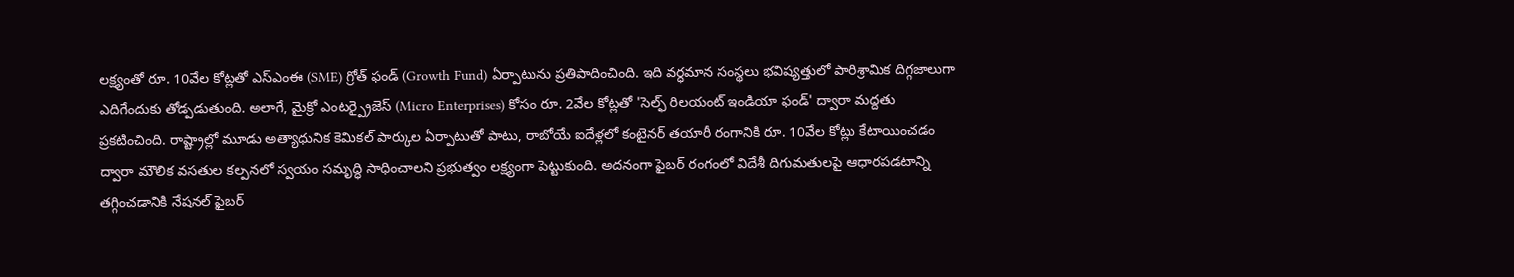లక్ష్యంతో రూ. 10వేల కోట్లతో ఎస్ఎంఈ (SME) గ్రోత్ ఫండ్ (Growth Fund) ఏర్పాటును ప్రతిపాదించింది. ఇది వర్ధమాన సంస్థలు భవిష్యత్తులో పారిశ్రామిక దిగ్గజాలుగా ఎదిగేందుకు తోడ్పడుతుంది. అలాగే, మైక్రో ఎంటర్ప్రైజెస్ (Micro Enterprises) కోసం రూ. 2వేల కోట్లతో 'సెల్ఫ్ రిలయంట్ ఇండియా ఫండ్' ద్వారా మద్దతు ప్రకటించింది. రాష్ట్రాల్లో మూడు అత్యాధునిక కెమికల్ పార్కుల ఏర్పాటుతో పాటు, రాబోయే ఐదేళ్లలో కంటైనర్ తయారీ రంగానికి రూ. 10వేల కోట్లు కేటాయించడం ద్వారా మౌలిక వసతుల కల్పనలో స్వయం సమృద్ధి సాధించాలని ప్రభుత్వం లక్ష్యంగా పెట్టుకుంది. అదనంగా ఫైబర్ రంగంలో విదేశీ దిగుమతులపై ఆధారపడటాన్ని తగ్గించడానికి నేషనల్ ఫైబర్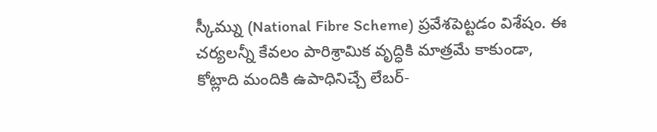స్కీమ్ను (National Fibre Scheme) ప్రవేశపెట్టడం విశేషం. ఈ చర్యలన్నీ కేవలం పారిశ్రామిక వృద్ధికి మాత్రమే కాకుండా, కోట్లాది మందికి ఉపాధినిచ్చే లేబర్-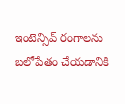ఇంటెన్సివ్ రంగాలను బలోపేతం చేయడానికి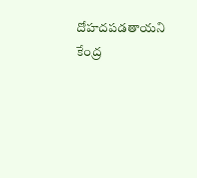దోహదపడతాయని కేంద్ర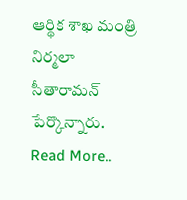ఆర్థిక శాఖ మంత్రి నిర్మలా సీతారామన్ పేర్కొన్నారు.
Read More..